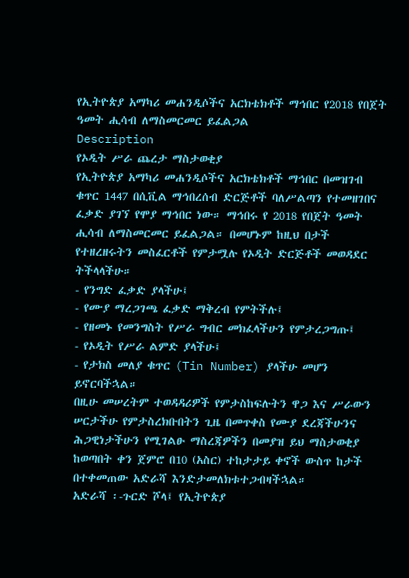የኢትዮጵያ አማካሪ መሐንዲሶችና አርክቴክቶች ማኅበር የ2018 የበጀት ዓመት ሒሳብ ለማስመርመር ይፈልጋል
Description
የኦዲት ሥራ ጨረታ ማስታወቂያ
የኢትዮጵያ አማካሪ መሐንዲሶችና አርክቴክቶች ማኅበር በመዝገብ ቁጥር 1447 በሲቪል ማኅበረሰብ ድርጅቶች ባለሥልጣን የተመዘገበና ፈቃድ ያገኘ የሞያ ማኅበር ነው። ማኅበሩ የ 2018 የበጀት ዓመት ሒሳብ ለማስመርመር ይፈልጋል። በመሆኑም ከዚህ በታች የተዘረዘሩትን መስፈርቶች የምታሟሉ የኦዲት ድርጅቶች መወዳደር ትችላላችሁ።
- የንግድ ፈቃድ ያላችሁ፤
- የሙያ ማረጋገጫ ፈቃድ ማቅረብ የምትችሉ፤
- የዘመኑ የመንግስት የሥራ ግብር መክፈላችሁን የምታረጋግጡ፤
- የኦዲት የሥራ ልምድ ያላችሁ፤
- የታክስ መለያ ቁጥር (Tin Number) ያላችሁ መሆን ይኖርባችኋል።
በዚሁ መሠረትም ተወዳዳሪዎች የምታስከፍሉትን ዋጋ እና ሥራውን ሠርታችሁ የምታስረክቡበትን ጊዜ በመጥቀስ የሙያ ደረጃችሁንና ሕጋዊነታችሁን የሚገልፁ ማስረጃዎችን በመያዝ ይህ ማስታወቂያ ከወጣበት ቀን ጀምሮ በ10 (አስር) ተከታታይ ቀኖች ውስጥ ከታች በተቀመጠው አድራሻ እንድታመለክቱተጋብዛችኋል።
አድራሻ ፡-ጉርድ ሾላ፤ የኢትዮጵያ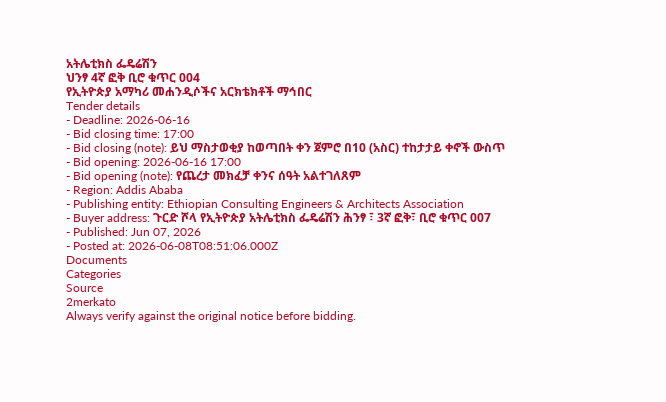አትሌቲክስ ፌዴሬሽን
ህንፃ 4ኛ ፎቅ ቢሮ ቁጥር 004
የኢትዮጵያ አማካሪ መሐንዲሶችና አርክቴክቶች ማኅበር
Tender details
- Deadline: 2026-06-16
- Bid closing time: 17:00
- Bid closing (note): ይህ ማስታወቂያ ከወጣበት ቀን ጀምሮ በ10 (አስር) ተከታታይ ቀኖች ውስጥ
- Bid opening: 2026-06-16 17:00
- Bid opening (note): የጨረታ መክፈቻ ቀንና ሰዓት አልተገለጸም
- Region: Addis Ababa
- Publishing entity: Ethiopian Consulting Engineers & Architects Association
- Buyer address: ጉርድ ሾላ የኢትዮጵያ አትሌቲክስ ፌዴሬሽን ሕንፃ ፣ 3ኛ ፎቅ፣ ቢሮ ቁጥር 007
- Published: Jun 07, 2026
- Posted at: 2026-06-08T08:51:06.000Z
Documents
Categories
Source
2merkato
Always verify against the original notice before bidding.